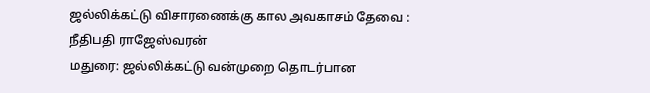ஜல்லிக்கட்டு விசாரணைக்கு கால அவகாசம் தேவை : நீதிபதி ராஜேஸ்வரன்
மதுரை: ஜல்லிக்கட்டு வன்முறை தொடர்பான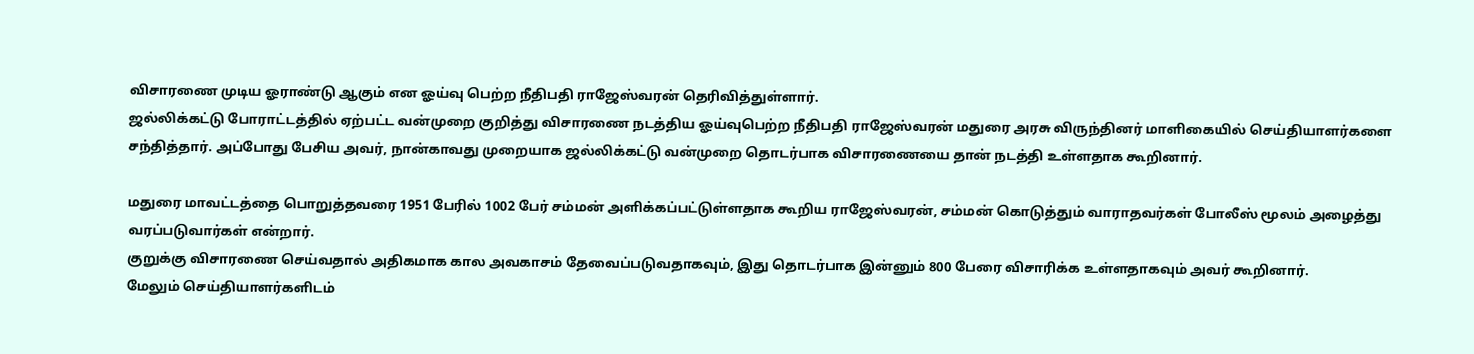விசாரணை முடிய ஓராண்டு ஆகும் என ஓய்வு பெற்ற நீதிபதி ராஜேஸ்வரன் தெரிவித்துள்ளார்.
ஜல்லிக்கட்டு போராட்டத்தில் ஏற்பட்ட வன்முறை குறித்து விசாரணை நடத்திய ஓய்வுபெற்ற நீதிபதி ராஜேஸ்வரன் மதுரை அரசு விருந்தினர் மாளிகையில் செய்தியாளர்களை சந்தித்தார். அப்போது பேசிய அவர், நான்காவது முறையாக ஜல்லிக்கட்டு வன்முறை தொடர்பாக விசாரணையை தான் நடத்தி உள்ளதாக கூறினார்.

மதுரை மாவட்டத்தை பொறுத்தவரை 1951 பேரில் 1002 பேர் சம்மன் அளிக்கப்பட்டுள்ளதாக கூறிய ராஜேஸ்வரன், சம்மன் கொடுத்தும் வாராதவர்கள் போலீஸ் மூலம் அழைத்து வரப்படுவார்கள் என்றார்.
குறுக்கு விசாரணை செய்வதால் அதிகமாக கால அவகாசம் தேவைப்படுவதாகவும், இது தொடர்பாக இன்னும் 800 பேரை விசாரிக்க உள்ளதாகவும் அவர் கூறினார்.
மேலும் செய்தியாளர்களிடம்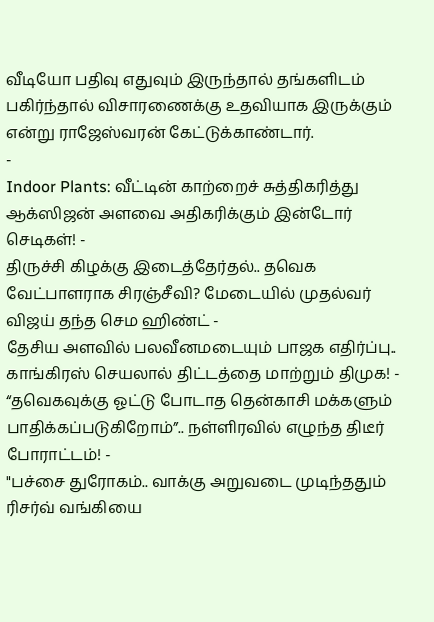வீடியோ பதிவு எதுவும் இருந்தால் தங்களிடம் பகிர்ந்தால் விசாரணைக்கு உதவியாக இருக்கும் என்று ராஜேஸ்வரன் கேட்டுக்காண்டார்.
-
Indoor Plants: வீட்டின் காற்றைச் சுத்திகரித்து ஆக்ஸிஜன் அளவை அதிகரிக்கும் இன்டோர் செடிகள்! -
திருச்சி கிழக்கு இடைத்தேர்தல்.. தவெக வேட்பாளராக சிரஞ்சீவி? மேடையில் முதல்வர் விஜய் தந்த செம ஹிண்ட் -
தேசிய அளவில் பலவீனமடையும் பாஜக எதிர்ப்பு.. காங்கிரஸ் செயலால் திட்டத்தை மாற்றும் திமுக! -
“தவெகவுக்கு ஓட்டு போடாத தென்காசி மக்களும் பாதிக்கப்படுகிறோம்”.. நள்ளிரவில் எழுந்த திடீர் போராட்டம்! -
"பச்சை துரோகம்.. வாக்கு அறுவடை முடிந்ததும் ரிசர்வ் வங்கியை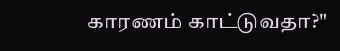காரணம் காட்டுவதா?"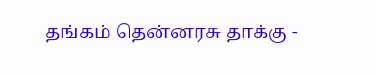தங்கம் தென்னரசு தாக்கு -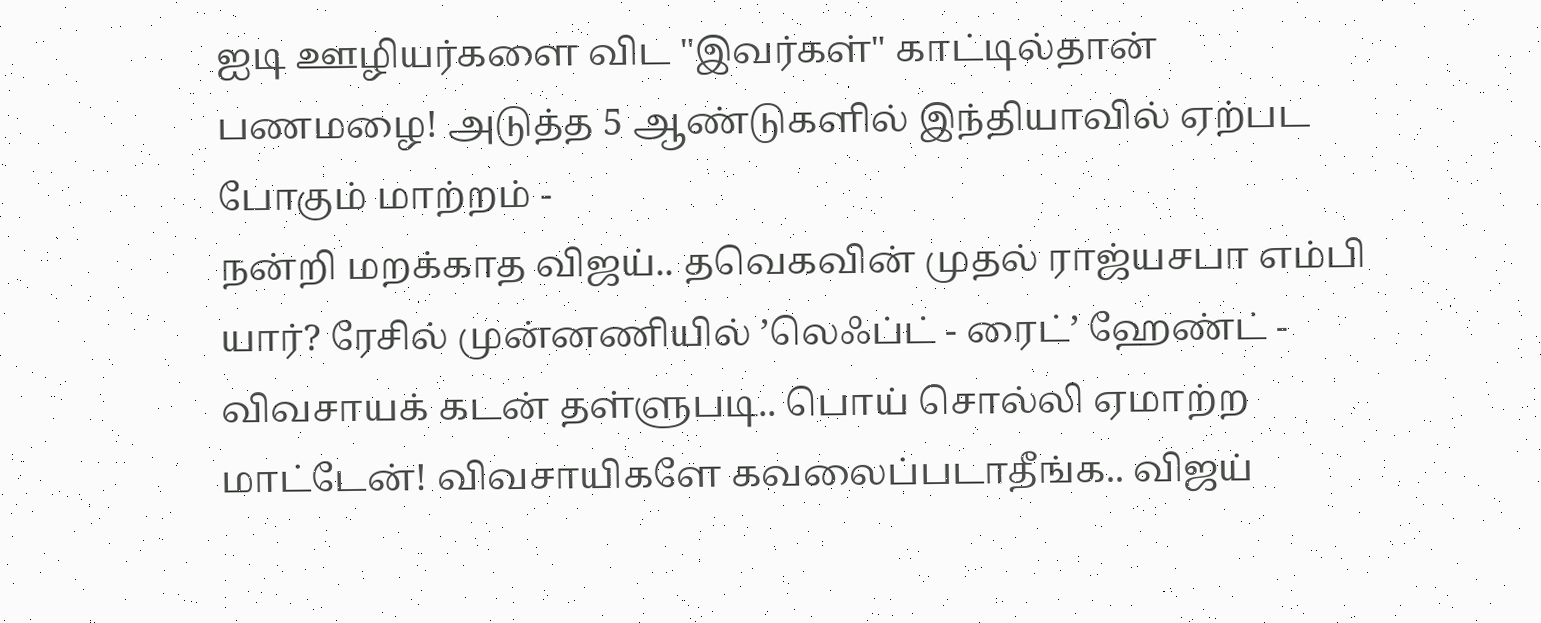ஐடி ஊழியர்களை விட "இவர்கள்" காட்டில்தான் பணமழை! அடுத்த 5 ஆண்டுகளில் இந்தியாவில் ஏற்பட போகும் மாற்றம் -
நன்றி மறக்காத விஜய்.. தவெகவின் முதல் ராஜ்யசபா எம்பி யார்? ரேசில் முன்னணியில் ’லெஃப்ட் - ரைட்’ ஹேண்ட் -
விவசாயக் கடன் தள்ளுபடி.. பொய் சொல்லி ஏமாற்ற மாட்டேன்! விவசாயிகளே கவலைப்படாதீங்க.. விஜய்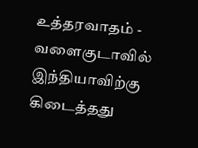உத்தரவாதம் -
வளைகுடாவில் இந்தியாவிற்கு கிடைத்தது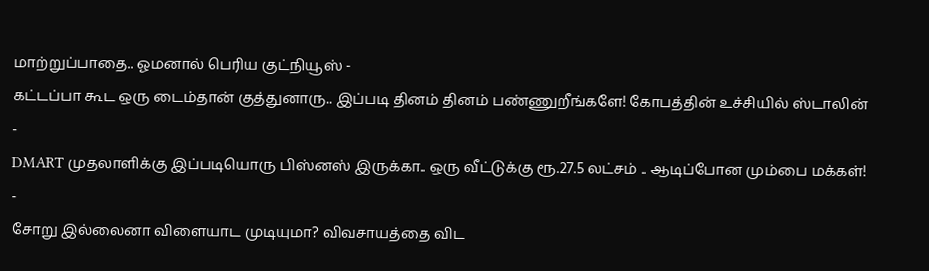மாற்றுப்பாதை.. ஓமனால் பெரிய குட்நியூஸ் -
கட்டப்பா கூட ஒரு டைம்தான் குத்துனாரு.. இப்படி தினம் தினம் பண்ணுறீங்களே! கோபத்தின் உச்சியில் ஸ்டாலின் -
DMART முதலாளிக்கு இப்படியொரு பிஸ்னஸ் இருக்கா.. ஒரு வீட்டுக்கு ரூ.27.5 லட்சம் .. ஆடிப்போன மும்பை மக்கள்! -
சோறு இல்லைனா விளையாட முடியுமா? விவசாயத்தை விட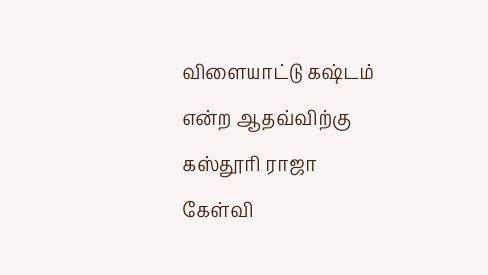விளையாட்டு கஷ்டம் என்ற ஆதவ்விற்கு கஸ்தூரி ராஜா கேள்வி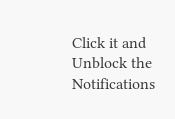Click it and Unblock the Notifications